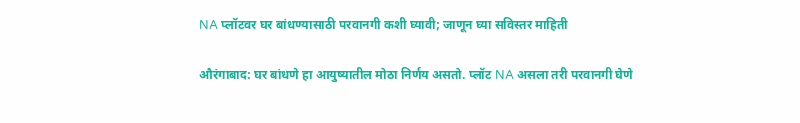NA प्लॉटवर घर बांधण्यासाठी परवानगी कशी घ्यावी; जाणून घ्या सविस्तर माहिती

औरंगाबाद: घर बांधणे हा आयुष्यातील मोठा निर्णय असतो. प्लॉट NA असला तरी परवानगी घेणे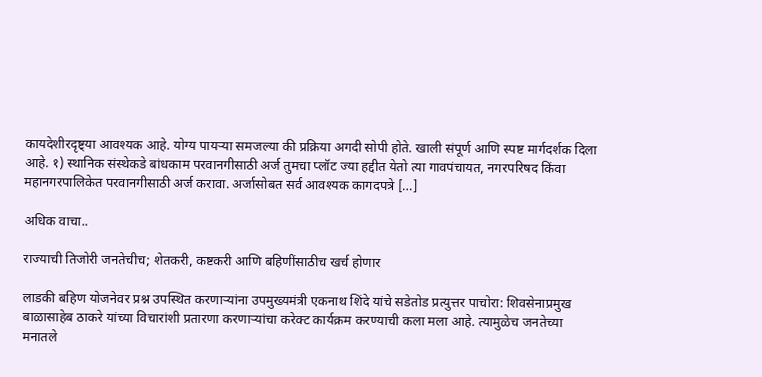कायदेशीरदृष्ट्या आवश्यक आहे. योग्य पायऱ्या समजल्या की प्रक्रिया अगदी सोपी होते. खाली संपूर्ण आणि स्पष्ट मार्गदर्शक दिला आहे. १) स्थानिक संस्थेकडे बांधकाम परवानगीसाठी अर्ज तुमचा प्लॉट ज्या हद्दीत येतो त्या गावपंचायत, नगरपरिषद किंवा महानगरपालिकेत परवानगीसाठी अर्ज करावा. अर्जासोबत सर्व आवश्यक कागदपत्रे […]

अधिक वाचा..

राज्याची तिजोरी जनतेचीच; शेतकरी, कष्टकरी आणि बहिणींसाठीच खर्च होणार

लाडकी बहिण योजनेवर प्रश्न उपस्थित करणाऱ्यांना उपमुख्यमंत्री एकनाथ शिंदे यांचे सडेतोड प्रत्युत्तर पाचोरा: शिवसेनाप्रमुख बाळासाहेब ठाकरे यांच्या विचारांशी प्रतारणा करणाऱ्यांचा करेक्ट कार्यक्रम करण्याची कला मला आहे. त्यामुळेच जनतेच्या मनातले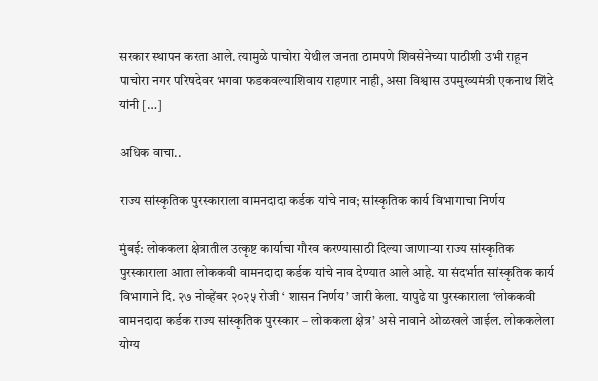सरकार स्थापन करता आले. त्यामुळे पाचोरा येथील जनता ठामपणे शिवसेनेच्या पाठीशी उभी राहून पाचोरा नगर परिषदेवर भगवा फडकवल्याशिवाय राहणार नाही, असा विश्वास उपमुख्यमंत्री एकनाथ शिंदे यांनी […]

अधिक वाचा..

राज्य सांस्कृतिक पुरस्काराला वामनदादा कर्डक यांचे नाव; सांस्कृतिक कार्य विभागाचा निर्णय

मुंबई: लोककला क्षेत्रातील उत्कृष्ट कार्याचा गौरव करण्यासाठी दिल्या जाणाऱ्या राज्य सांस्कृतिक पुरस्काराला आता लोककवी वामनदादा कर्डक यांचे नाव देण्यात आले आहे. या संदर्भात सांस्कृतिक कार्य विभागाने दि. २७ नोव्हेंबर २०२५ रोजी ‘ शासन निर्णय’ जारी केला. यापुढे या पुरस्काराला ‘लोककवी वामनदादा कर्डक राज्य सांस्कृतिक पुरस्कार – लोककला क्षेत्र’ असे नावाने ओळखले जाईल. लोककलेला योग्य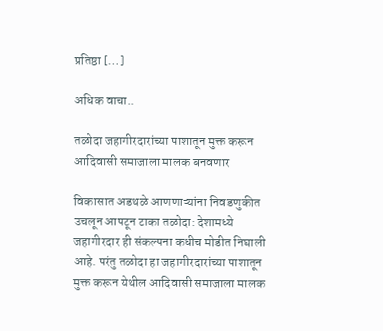प्रतिष्ठा […]

अधिक वाचा..

तळोदा जहागीरदारांच्या पाशातून मुक्त करून आदिवासी समाजाला मालक बनवणार

विकासात अडथळे आणणाऱ्यांना निवडणुकीत उचलून आपटून टाका तळोदा: देशामध्ये जहागीरदार ही संकल्पना कधीच मोडीत निघाली आहे. परंतु तळोदा हा जहागीरदारांच्या पाशातून मुक्त करून येथील आदिवासी समाजाला मालक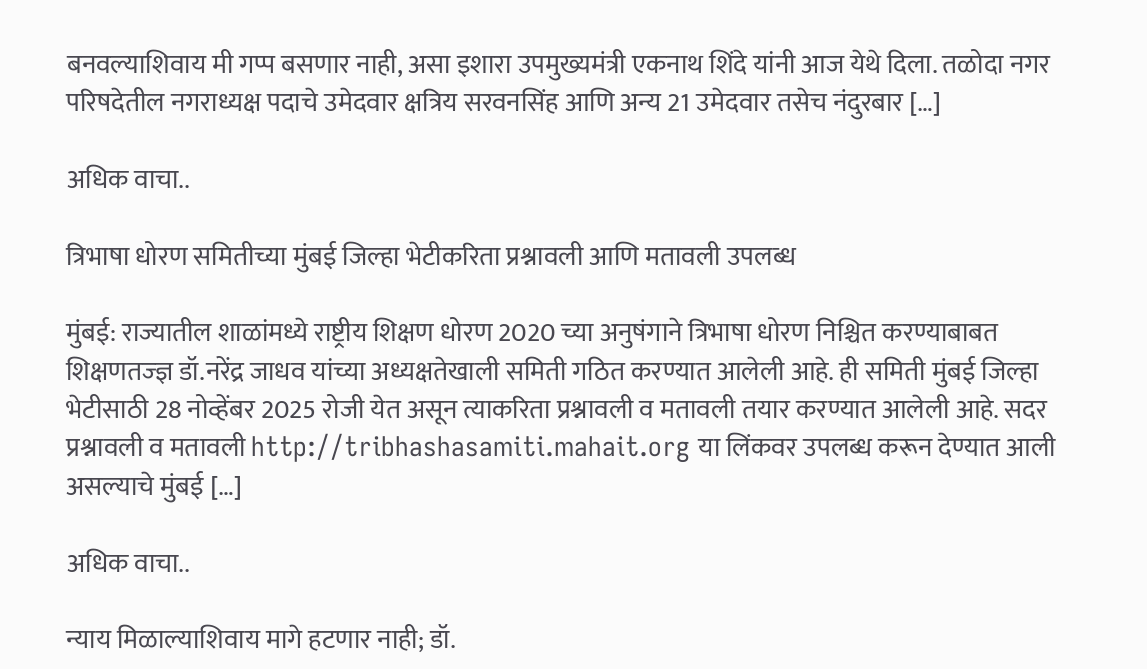बनवल्याशिवाय मी गप्प बसणार नाही, असा इशारा उपमुख्यमंत्री एकनाथ शिंदे यांनी आज येथे दिला. तळोदा नगर परिषदेतील नगराध्यक्ष पदाचे उमेदवार क्षत्रिय सरवनसिंह आणि अन्य 21 उमेदवार तसेच नंदुरबार […]

अधिक वाचा..

त्रिभाषा धोरण समितीच्या मुंबई जिल्हा भेटीकरिता प्रश्नावली आणि मतावली उपलब्ध

मुंबई: राज्यातील शाळांमध्ये राष्ट्रीय शिक्षण धोरण 2020 च्या अनुषंगाने त्रिभाषा धोरण निश्चित करण्याबाबत शिक्षणतज्‍ज्ञ डॉ.नरेंद्र जाधव यांच्या अध्यक्षतेखाली समिती गठित करण्यात आलेली आहे. ही समिती मुंबई जिल्हा भेटीसाठी 28 नोव्हेंबर 2025 रोजी येत असून त्याकरिता प्रश्नावली व मतावली तयार करण्यात आलेली आहे. सदर प्रश्नावली व मतावली http://tribhashasamiti.mahait.org या लिंकवर उपलब्ध करून देण्यात आली असल्याचे मुंबई […]

अधिक वाचा..

न्याय मिळाल्याशिवाय मागे हटणार नाही; डॉ.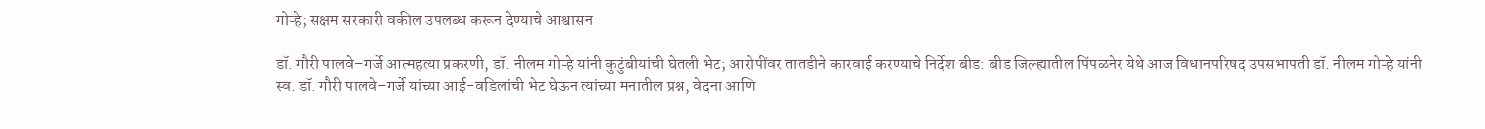गोऱ्हे; सक्षम सरकारी वकील उपलब्ध करून देण्याचे आश्वासन

डॉ. गौरी पालवे–गर्जे आत्महत्या प्रकरणी, डॉ. नीलम गोऱ्हे यांनी कुटुंबीयांची घेतली भेट; आरोपींवर तातडीने कारवाई करण्याचे निर्देश बीड: बीड जिल्ह्यातील पिंपळनेर येथे आज विधानपरिषद उपसभापती डॉ. नीलम गोऱ्हे यांनी स्व. डॉ. गौरी पालवे–गर्जे यांच्या आई-वडिलांची भेट घेऊन त्यांच्या मनातील प्रश्न, वेदना आणि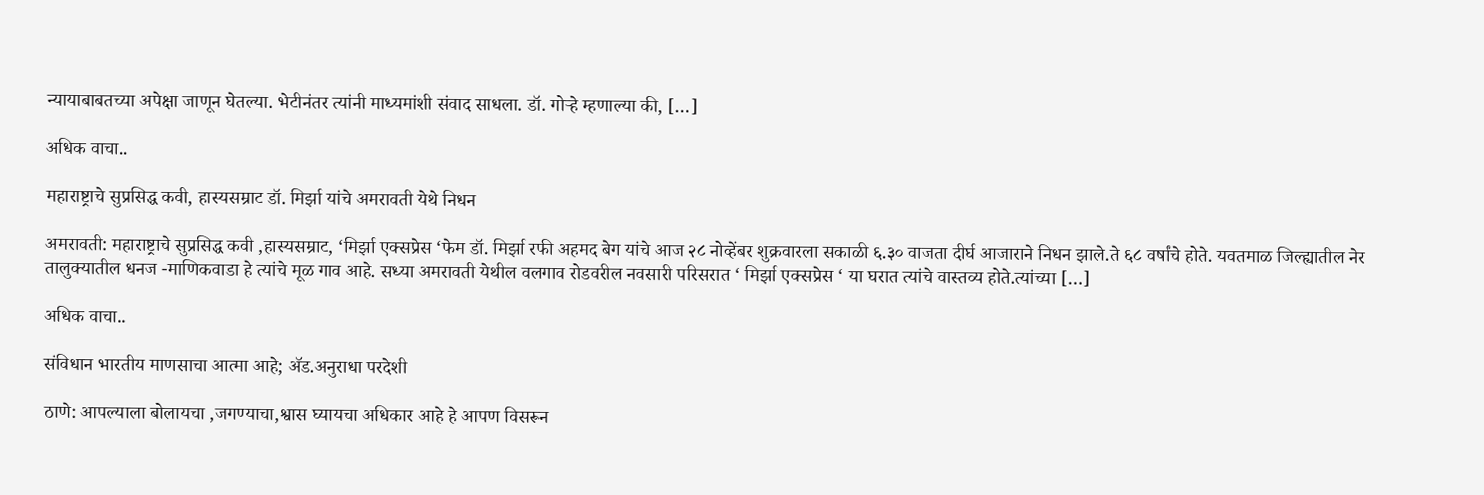न्यायाबाबतच्या अपेक्षा जाणून घेतल्या. भेटीनंतर त्यांनी माध्यमांशी संवाद साधला. डॉ. गोऱ्हे म्हणाल्या की, […]

अधिक वाचा..

महाराष्ट्राचे सुप्रसिद्ध कवी, हास्यसम्राट डॉ. मिर्झा यांचे अमरावती येथे निधन

अमरावती: महाराष्ट्राचे सुप्रसिद्ध कवी ,हास्यसम्राट, ‘मिर्झा एक्सप्रेस ‘फेम डॉ. मिर्झा रफी अहमद बेग यांचे आज २८ नोव्हेंबर शुक्रवारला सकाळी ६.३० वाजता दीर्घ आजाराने निधन झाले.ते ६८ वर्षांचे होते. यवतमाळ जिल्ह्यातील नेर तालुक्यातील धनज -माणिकवाडा हे त्यांचे मूळ गाव आहे. सध्या अमरावती येथील वलगाव रोडवरील नवसारी परिसरात ‘ मिर्झा एक्सप्रेस ‘ या घरात त्यांचे वास्तव्य होते.त्यांच्या […]

अधिक वाचा..

संविधान भारतीय माणसाचा आत्मा आहे; ॲड.अनुराधा परदेशी

ठाणे: आपल्याला बोलायचा ,जगण्याचा,श्वास घ्यायचा अधिकार आहे हे आपण विसरून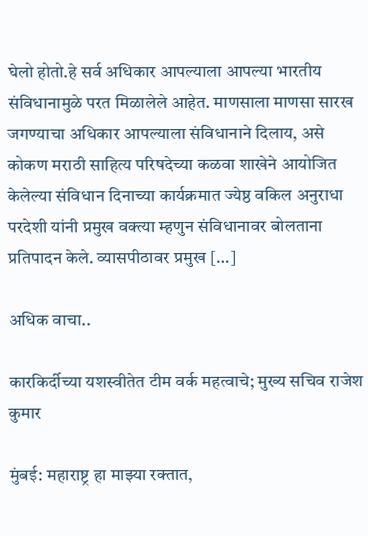घेलो होतो.हे सर्व अधिकार आपल्याला आपल्या भारतीय संविधानामुळे परत मिळालेले आहेत. माणसाला माणसा सारख जगण्याचा अधिकार आपल्याला संविधानाने दिलाय, असे कोकण मराठी साहित्य परिषदेच्या कळवा शाखेने आयोजित केलेल्या संविधान दिनाच्या कार्यक्रमात ज्येष्ठ वकिल अनुराधा परदेशी यांनी प्रमुख वक्त्या म्हणुन संविधानावर बोलताना प्रतिपादन केले. व्यासपीठावर प्रमुख […]

अधिक वाचा..

कारकिर्दीच्या यशस्वीतेत टीम वर्क महत्वाचे; मुख्य सचिव राजेश कुमार

मुंबई: महाराष्ट्र हा माझ्या रक्तात,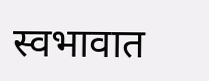स्वभावात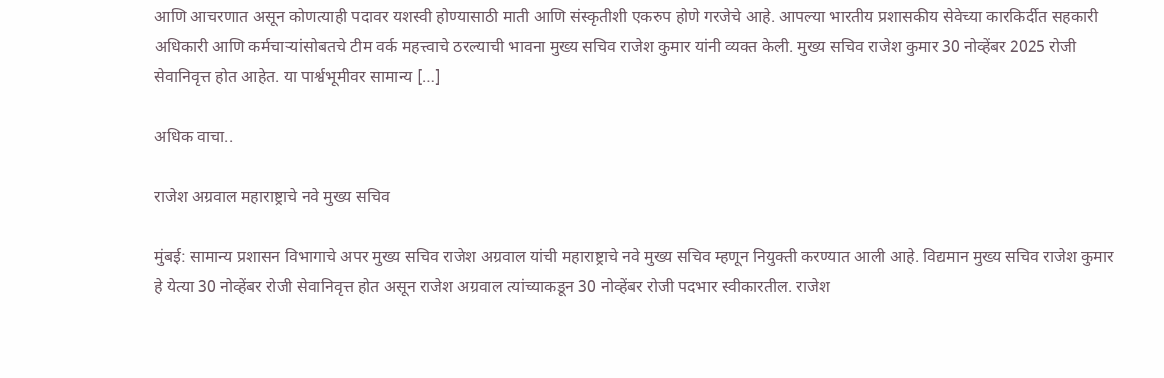आणि आचरणात असून कोणत्याही पदावर यशस्वी होण्यासाठी माती आणि संस्कृतीशी एकरुप होणे गरजेचे आहे. आपल्या भारतीय प्रशासकीय सेवेच्या कारकिर्दीत सहकारी अधिकारी आणि कर्मचाऱ्यांसोबतचे टीम वर्क महत्त्वाचे ठरल्याची भावना मुख्य सचिव राजेश कुमार यांनी व्यक्त केली. मुख्य सचिव राजेश कुमार 30 नोव्हेंबर 2025 रोजी सेवानिवृत्त होत आहेत. या पार्श्वभूमीवर सामान्य […]

अधिक वाचा..

राजेश अग्रवाल महाराष्ट्राचे नवे मुख्य सचिव

मुंबई: सामान्य प्रशासन विभागाचे अपर मुख्य सचिव राजेश अग्रवाल यांची महाराष्ट्राचे नवे मुख्य सचिव म्हणून नियुक्ती करण्यात आली आहे. विद्यमान मुख्य सचिव राजेश कुमार हे येत्या 30 नोव्हेंबर रोजी सेवानिवृत्त होत असून राजेश अग्रवाल त्यांच्याकडून 30 नोव्हेंबर रोजी पदभार स्वीकारतील. राजेश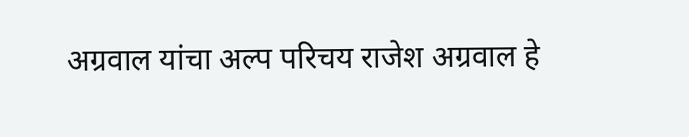अग्रवाल यांचा अल्प परिचय राजेश अग्रवाल हे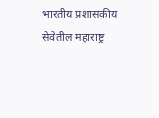भारतीय प्रशासकीय सेवेतील महाराष्ट्र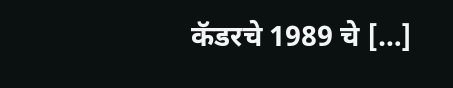कॅडरचे 1989 चे […]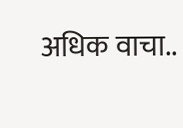अधिक वाचा..